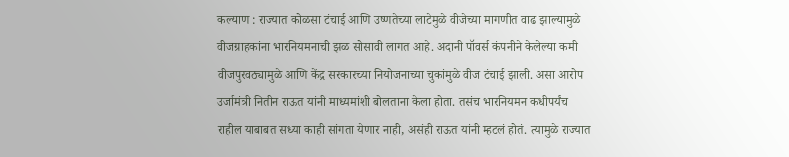कल्याण : राज्यात कोळसा टंचाई आणि उष्णतेच्या लाटेमुळे वीजेच्या मागणीत वाढ झाल्यामुळे वीजग्राहकांना भारनियमनाची झळ सोसावी लागत आहे. अदानी पॉवर्स कंपनीने केलेल्या कमी वीजपुरवठ्यामुळे आणि केंद्र सरकारच्या नियोजनाच्या चुकांमुळे वीज टंचाई झाली. असा आरोप उर्जामंत्री नितीन राऊत यांनी माध्यमांशी बोलताना केला होता. तसंच भारनियमन कधीपर्यंच राहील याबाबत सध्या काही सांगता येणार नाही, असंही राऊत यांनी म्हटलं होतं. त्यामुळे राज्यात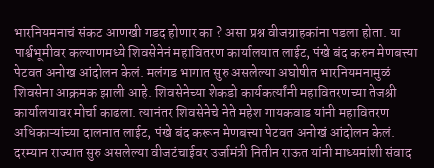भारनियमनाचं संकट आणखी गडद होणार का ? असा प्रश्न वीजग्राहकांना पडला होता. या पार्श्वभूमीवर कल्याणमध्ये शिवसेनेनं महावितरण कार्यालयात लाईट, पंखे बंद करुन मेणबत्त्या पेटवत अनोख आंदोलन केलं. मलंगड भागात सुरु असलेल्या अघोषीत भारनियमनामुळं शिवसेना आक्रमक झाली आहे. शिवसेनेच्या शेकडो कार्यकर्त्यांनी महावितरणच्या तेजश्री कार्यालयावर मोर्चा काढला. त्यानंतर शिवसेनेचे नेते महेश गायकवाड यांनी महावितरण अधिकाऱ्यांच्या दालनात लाईट, पंखे बंद करून मेणबत्त्या पेटवत अनोखं आंदोलन केलं.
दरम्यान राज्यात सुरु असलेल्या वीजटंचाईवर उर्जामंत्री नितीन राऊत यांनी माध्यमांशी संवाद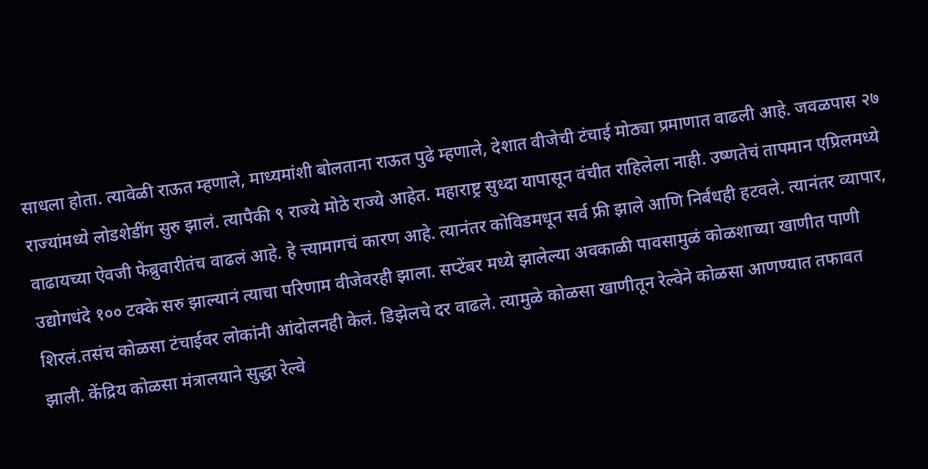साधला होता. त्यावेळी राऊत म्हणाले, माध्यमांशी बोलताना राऊत पुढे म्हणाले, देशात वीजेची टंचाई मोठ्या प्रमाणात वाढली आहे. जवळपास २७ राज्यांमध्ये लोडशेडींग सुरु झालं. त्यापैकी ९ राज्ये मोठे राज्ये आहेत. महाराष्ट्र सुध्दा यापासून वंचीत राहिलेला नाही. उष्णतेचं तापमान एप्रिलमध्ये वाढायच्या ऐवजी फेब्रुवारीतंच वाढलं आहे. हे त्त्यामागचं कारण आहे. त्यानंतर कोविडमधून सर्व फ्री झाले आणि निर्बंधही हटवले. त्यानंतर व्यापार, उद्योगधंदे १०० टक्के सरु झाल्यानं त्याचा परिणाम वीजेवरही झाला. सप्टेंबर मध्ये झालेल्या अवकाळी पावसामुळं कोळशाच्या खाणीत पाणी शिरलं.तसंच कोळसा टंचाईवर लोकांनी आंदोलनही केलं. डिझेलचे दर वाढले. त्यामुळे कोळसा खाणीतून रेल्वेने कोळसा आणण्यात तफावत झाली. केंद्रिय कोळसा मंत्रालयाने सुद्धा रेल्वे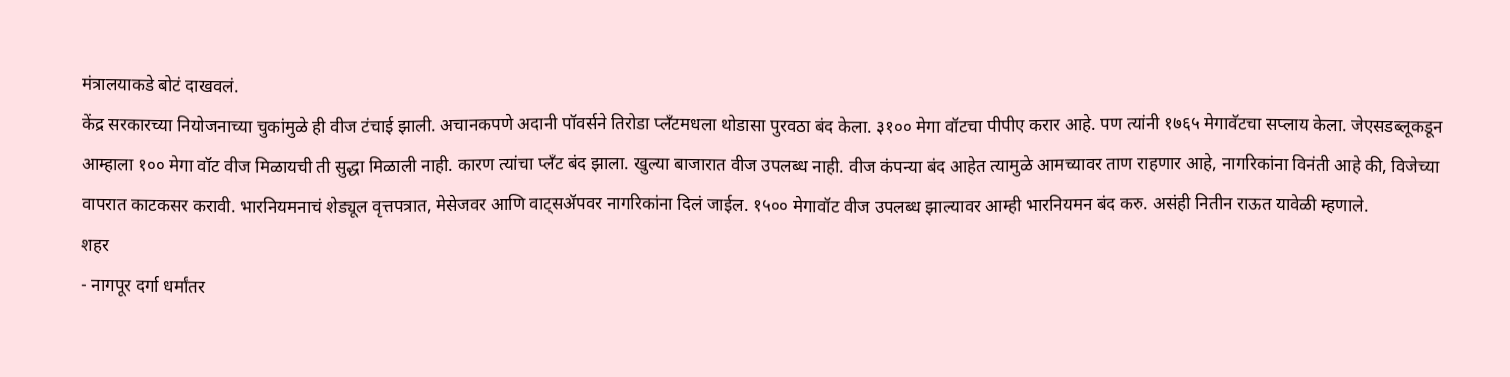मंत्रालयाकडे बोटं दाखवलं.
केंद्र सरकारच्या नियोजनाच्या चुकांमुळे ही वीज टंचाई झाली. अचानकपणे अदानी पॉवर्सने तिरोडा प्लॅंटमधला थोडासा पुरवठा बंद केला. ३१०० मेगा वॉटचा पीपीए करार आहे. पण त्यांनी १७६५ मेगावॅटचा सप्लाय केला. जेएसडब्लूकडून आम्हाला १०० मेगा वॉट वीज मिळायची ती सुद्धा मिळाली नाही. कारण त्यांचा प्लॅंट बंद झाला. खुल्या बाजारात वीज उपलब्ध नाही. वीज कंपन्या बंद आहेत त्यामुळे आमच्यावर ताण राहणार आहे, नागरिकांना विनंती आहे की, विजेच्या वापरात काटकसर करावी. भारनियमनाचं शेड्यूल वृत्तपत्रात, मेसेजवर आणि वाट्सॲपवर नागरिकांना दिलं जाईल. १५०० मेगावॉट वीज उपलब्ध झाल्यावर आम्ही भारनियमन बंद करु. असंही नितीन राऊत यावेळी म्हणाले.
शहर
- नागपूर दर्गा धर्मांतर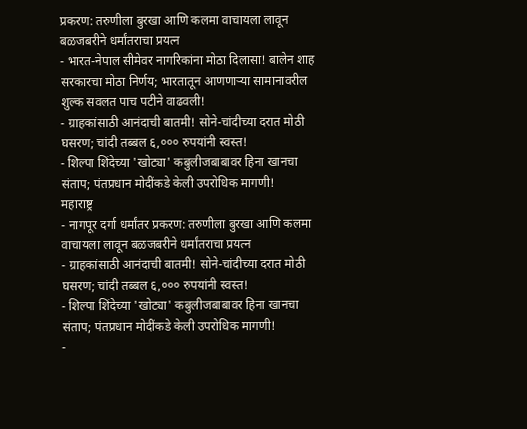प्रकरण: तरुणीला बुरखा आणि कलमा वाचायला लावून बळजबरीने धर्मांतराचा प्रयत्न
- भारत-नेपाल सीमेवर नागरिकांना मोठा दिलासा! बालेन शाह सरकारचा मोठा निर्णय; भारतातून आणणाऱ्या सामानावरील शुल्क सवलत पाच पटीने वाढवली!
- ग्राहकांसाठी आनंदाची बातमी! सोने-चांदीच्या दरात मोठी घसरण; चांदी तब्बल ६,००० रुपयांनी स्वस्त!
- शिल्पा शिंदेच्या 'खोट्या' कबुलीजबाबावर हिना खानचा संताप; पंतप्रधान मोदींकडे केली उपरोधिक मागणी!
महाराष्ट्र
- नागपूर दर्गा धर्मांतर प्रकरण: तरुणीला बुरखा आणि कलमा वाचायला लावून बळजबरीने धर्मांतराचा प्रयत्न
- ग्राहकांसाठी आनंदाची बातमी! सोने-चांदीच्या दरात मोठी घसरण; चांदी तब्बल ६,००० रुपयांनी स्वस्त!
- शिल्पा शिंदेच्या 'खोट्या' कबुलीजबाबावर हिना खानचा संताप; पंतप्रधान मोदींकडे केली उपरोधिक मागणी!
-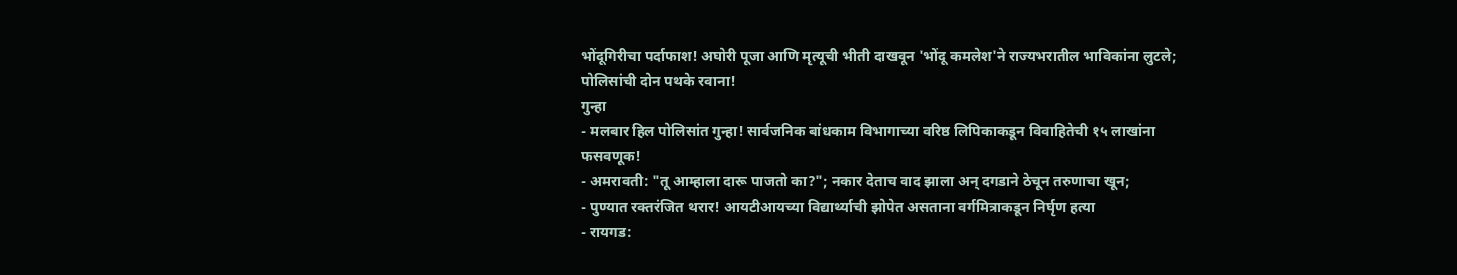भोंदूगिरीचा पर्दाफाश! अघोरी पूजा आणि मृत्यूची भीती दाखवून 'भोंदू कमलेश'ने राज्यभरातील भाविकांना लुटले; पोलिसांची दोन पथके रवाना!
गुन्हा
- मलबार हिल पोलिसांत गुन्हा! सार्वजनिक बांधकाम विभागाच्या वरिष्ठ लिपिकाकडून विवाहितेची १५ लाखांना फसवणूक!
- अमरावती: "तू आम्हाला दारू पाजतो का?"; नकार देताच वाद झाला अन् दगडाने ठेचून तरुणाचा खून;
- पुण्यात रक्तरंजित थरार! आयटीआयच्या विद्यार्थ्याची झोपेत असताना वर्गमित्राकडून निर्घृण हत्या
- रायगड: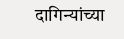दागिन्यांच्या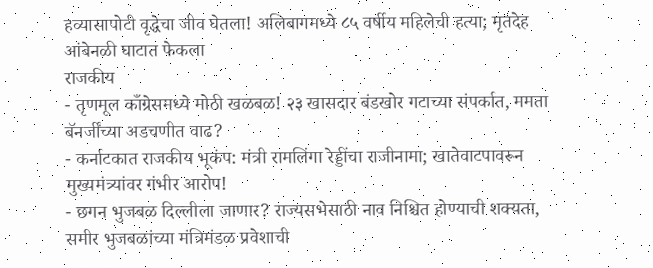हव्यासापोटी वृद्धेचा जीव घेतला! अलिबागमध्ये ८५ वर्षीय महिलेची हत्या; मृतदेह आंबेनळी घाटात फेकला
राजकीय
- तृणमूल काँग्रेसमध्ये मोठी खळबळ! २३ खासदार बंडखोर गटाच्या संपर्कात, ममता बॅनर्जींच्या अडचणीत वाढ?
- कर्नाटकात राजकीय भूकंप: मंत्री रामलिंगा रेड्डींचा राजीनामा; खातेवाटपावरून मुख्यमंत्र्यांवर गंभीर आरोप!
- छगन भुजबळ दिल्लीला जाणार? राज्यसभेसाठी नाव निश्चित होण्याची शक्यता, समीर भुजबळांच्या मंत्रिमंडळ प्रवेशाची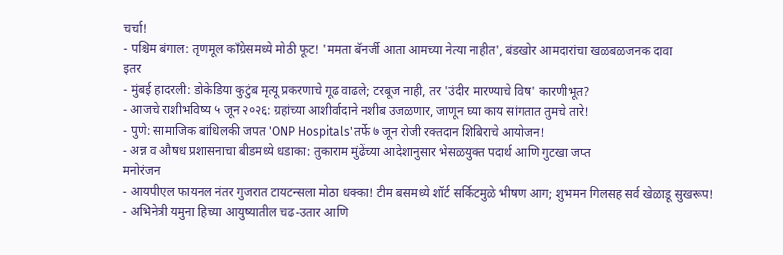चर्चा!
- पश्चिम बंगाल: तृणमूल काँग्रेसमध्ये मोठी फूट! 'ममता बॅनर्जी आता आमच्या नेत्या नाहीत', बंडखोर आमदारांचा खळबळजनक दावा
इतर
- मुंबई हादरली: डोकेडिया कुटुंब मृत्यू प्रकरणाचे गूढ वाढले; टरबूज नाही, तर 'उंदीर मारण्याचे विष' कारणीभूत?
- आजचे राशीभविष्य ५ जून २०२६: ग्रहांच्या आशीर्वादाने नशीब उजळणार, जाणून घ्या काय सांगतात तुमचे तारे!
- पुणे: सामाजिक बांधिलकी जपत 'ONP Hospitals'तर्फे ७ जून रोजी रक्तदान शिबिराचे आयोजन!
- अन्न व औषध प्रशासनाचा बीडमध्ये धडाका: तुकाराम मुंढेंच्या आदेशानुसार भेसळयुक्त पदार्थ आणि गुटखा जप्त
मनोरंजन
- आयपीएल फायनल नंतर गुजरात टायटन्सला मोठा धक्का! टीम बसमध्ये शॉर्ट सर्किटमुळे भीषण आग; शुभमन गिलसह सर्व खेळाडू सुखरूप!
- अभिनेत्री यमुना हिच्या आयुष्यातील चढ-उतार आणि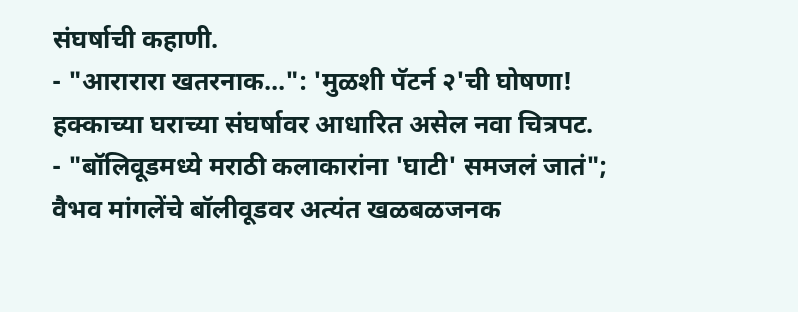संघर्षाची कहाणी.
- "आरारारा खतरनाक…": 'मुळशी पॅटर्न २'ची घोषणा! हक्काच्या घराच्या संघर्षावर आधारित असेल नवा चित्रपट.
- "बॉलिवूडमध्ये मराठी कलाकारांना 'घाटी' समजलं जातं"; वैभव मांगलेंचे बॉलीवूडवर अत्यंत खळबळजनक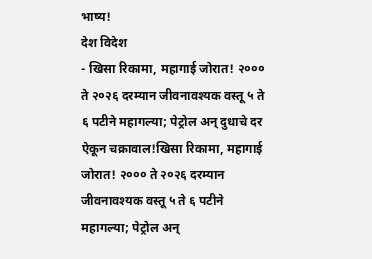भाष्य!
देश विदेश
- खिसा रिकामा, महागाई जोरात! २००० ते २०२६ दरम्यान जीवनावश्यक वस्तू ५ ते ६ पटीने महागल्या; पेट्रोल अन् दुधाचे दर ऐकून चक्रावाल!खिसा रिकामा, महागाई जोरात! २००० ते २०२६ दरम्यान जीवनावश्यक वस्तू ५ ते ६ पटीने महागल्या; पेट्रोल अन्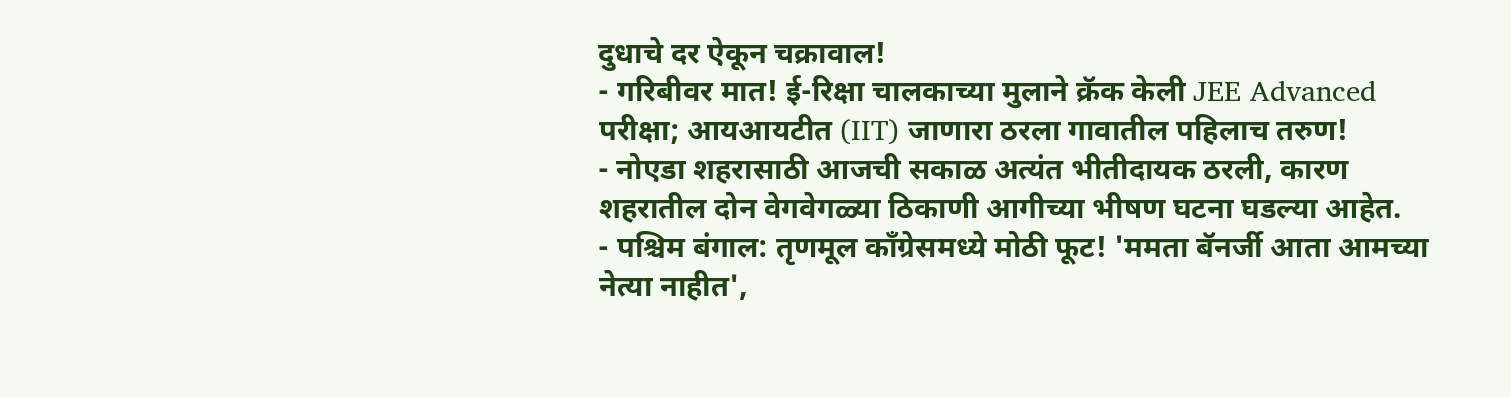दुधाचे दर ऐकून चक्रावाल!
- गरिबीवर मात! ई-रिक्षा चालकाच्या मुलाने क्रॅक केली JEE Advanced परीक्षा; आयआयटीत (IIT) जाणारा ठरला गावातील पहिलाच तरुण!
- नोएडा शहरासाठी आजची सकाळ अत्यंत भीतीदायक ठरली, कारण शहरातील दोन वेगवेगळ्या ठिकाणी आगीच्या भीषण घटना घडल्या आहेत.
- पश्चिम बंगाल: तृणमूल काँग्रेसमध्ये मोठी फूट! 'ममता बॅनर्जी आता आमच्या नेत्या नाहीत',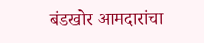बंडखोर आमदारांचा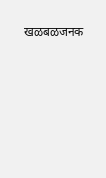खळबळजनक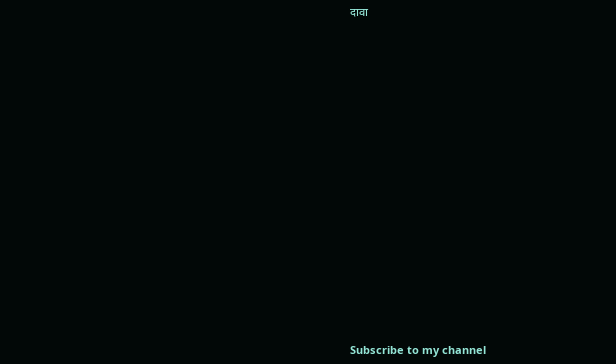दावा

























Subscribe to my channel